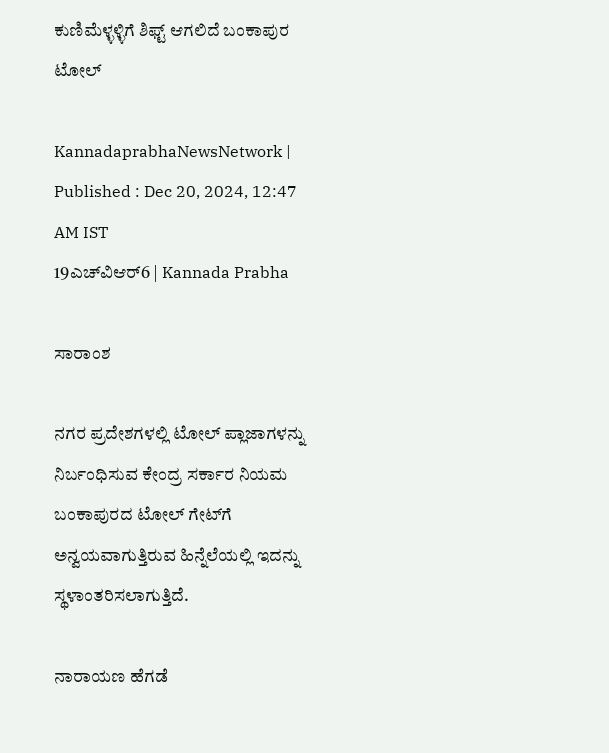ಕುಣಿಮೆಳ್ಳಳ್ಳಿಗೆ ಶಿಫ್ಟ್ ಆಗಲಿದೆ ಬಂಕಾಪುರ ಟೋಲ್‌

KannadaprabhaNewsNetwork |
Published : Dec 20, 2024, 12:47 AM IST
19ಎಚ್‌ವಿಆರ್6 | Kannada Prabha

ಸಾರಾಂಶ

ನಗರ ಪ್ರದೇಶಗಳಲ್ಲಿ ಟೋಲ್ ಪ್ಲಾಜಾಗಳನ್ನು ನಿರ್ಬಂಧಿಸುವ ಕೇಂದ್ರ ಸರ್ಕಾರ ನಿಯಮ ಬಂಕಾಪುರದ ಟೋಲ್‌ ಗೇಟ್‌ಗೆ ಅನ್ವಯವಾಗುತ್ತಿರುವ ಹಿನ್ನೆಲೆಯಲ್ಲಿ ಇದನ್ನು ಸ್ಥಳಾಂತರಿಸಲಾಗುತ್ತಿದೆ.

ನಾರಾಯಣ ಹೆಗಡೆ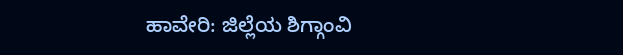ಹಾವೇರಿ: ಜಿಲ್ಲೆಯ ಶಿಗ್ಗಾಂವಿ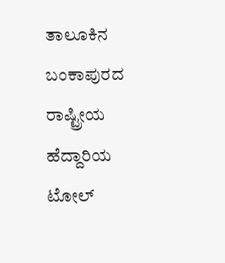ತಾಲೂಕಿನ ಬಂಕಾಪುರದ ರಾಷ್ಟ್ರೀಯ ಹೆದ್ದಾರಿಯ ಟೋಲ್‌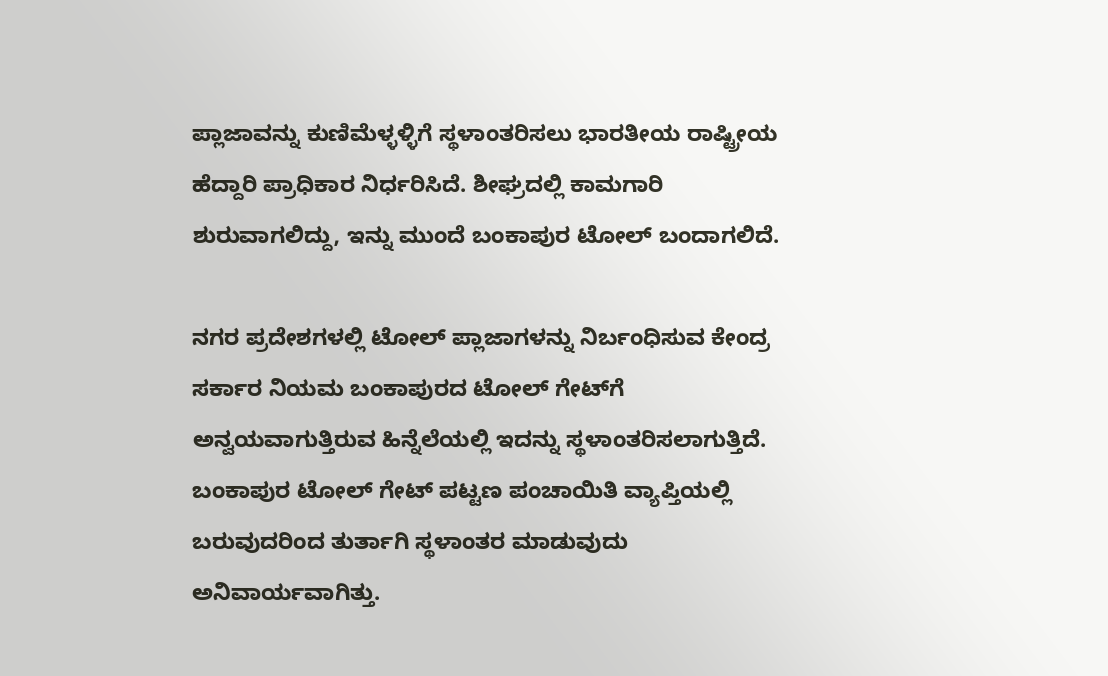ಪ್ಲಾಜಾವನ್ನು ಕುಣಿಮೆಳ್ಳಳ್ಳಿಗೆ ಸ್ಥಳಾಂತರಿಸಲು ಭಾರತೀಯ ರಾಷ್ಟ್ರೀಯ ಹೆದ್ದಾರಿ ಪ್ರಾಧಿಕಾರ ನಿರ್ಧರಿಸಿದೆ. ಶೀಘ್ರದಲ್ಲಿ ಕಾಮಗಾರಿ ಶುರುವಾಗಲಿದ್ದು, ಇನ್ನು ಮುಂದೆ ಬಂಕಾಪುರ ಟೋಲ್‌ ಬಂದಾಗಲಿದೆ.

ನಗರ ಪ್ರದೇಶಗಳಲ್ಲಿ ಟೋಲ್ ಪ್ಲಾಜಾಗಳನ್ನು ನಿರ್ಬಂಧಿಸುವ ಕೇಂದ್ರ ಸರ್ಕಾರ ನಿಯಮ ಬಂಕಾಪುರದ ಟೋಲ್‌ ಗೇಟ್‌ಗೆ ಅನ್ವಯವಾಗುತ್ತಿರುವ ಹಿನ್ನೆಲೆಯಲ್ಲಿ ಇದನ್ನು ಸ್ಥಳಾಂತರಿಸಲಾಗುತ್ತಿದೆ. ಬಂಕಾಪುರ ಟೋಲ್‌ ಗೇಟ್‌ ಪಟ್ಟಣ ಪಂಚಾಯಿತಿ ವ್ಯಾಪ್ತಿಯಲ್ಲಿ ಬರುವುದರಿಂದ ತುರ್ತಾಗಿ ಸ್ಥಳಾಂತರ ಮಾಡುವುದು ಅನಿವಾರ್ಯವಾಗಿತ್ತು.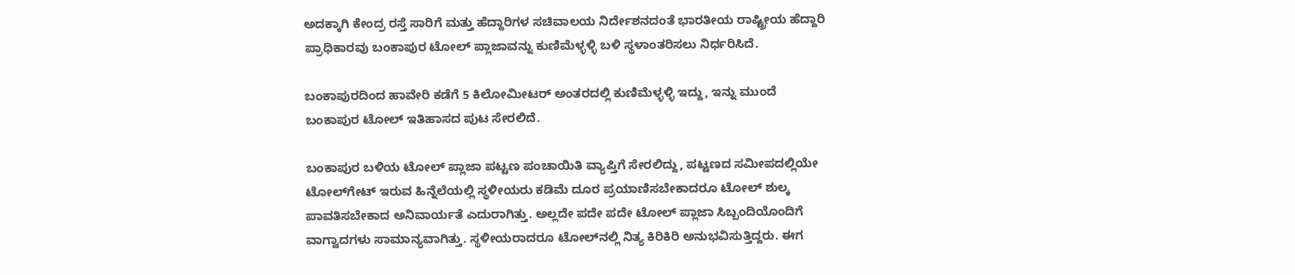ಅದಕ್ಕಾಗಿ ಕೇಂದ್ರ ರಸ್ತೆ ಸಾರಿಗೆ ಮತ್ತು ಹೆದ್ದಾರಿಗಳ ಸಚಿವಾಲಯ ನಿರ್ದೇಶನದಂತೆ ಭಾರತೀಯ ರಾಷ್ಟ್ರೀಯ ಹೆದ್ದಾರಿ ಪ್ರಾಧಿಕಾರವು ಬಂಕಾಪುರ ಟೋಲ್ ಪ್ಲಾಜಾವನ್ನು ಕುಣಿಮೆಳ್ಳಳ್ಳಿ ಬಳಿ ಸ್ಥಳಾಂತರಿಸಲು ನಿರ್ಧರಿಸಿದೆ.

ಬಂಕಾಪುರದಿಂದ ಹಾವೇರಿ ಕಡೆಗೆ 5 ಕಿಲೋಮೀಟರ್‌ ಅಂತರದಲ್ಲಿ ಕುಣಿಮೆಳ್ಳಳ್ಳಿ ಇದ್ದು, ಇನ್ನು ಮುಂದೆ ಬಂಕಾಪುರ ಟೋಲ್‌ ಇತಿಹಾಸದ ಪುಟ ಸೇರಲಿದೆ.

ಬಂಕಾಪುರ ಬಳಿಯ ಟೋಲ್ ಪ್ಲಾಜಾ ಪಟ್ಟಣ ಪಂಚಾಯಿತಿ ವ್ಯಾಪ್ತಿಗೆ ಸೇರಲಿದ್ದು, ಪಟ್ಟಣದ ಸಮೀಪದಲ್ಲಿಯೇ ಟೋಲ್‌ಗೇಟ್ ಇರುವ ಹಿನ್ನೆಲೆಯಲ್ಲಿ ಸ್ಥಳೀಯರು ಕಡಿಮೆ ದೂರ ಪ್ರಯಾಣಿಸಬೇಕಾದರೂ ಟೋಲ್ ಶುಲ್ಕ ಪಾವತಿಸಬೇಕಾದ ಅನಿವಾರ್ಯತೆ ಎದುರಾಗಿತ್ತು. ಅಲ್ಲದೇ ಪದೇ ಪದೇ ಟೋಲ್ ಪ್ಲಾಜಾ ಸಿಬ್ಬಂದಿಯೊಂದಿಗೆ ವಾಗ್ವಾದಗಳು ಸಾಮಾನ್ಯವಾಗಿತ್ತು. ಸ್ಥಳೀಯರಾದರೂ ಟೋಲ್‌ನಲ್ಲಿ ನಿತ್ಯ ಕಿರಿಕಿರಿ ಅನುಭವಿಸುತ್ತಿದ್ದರು. ಈಗ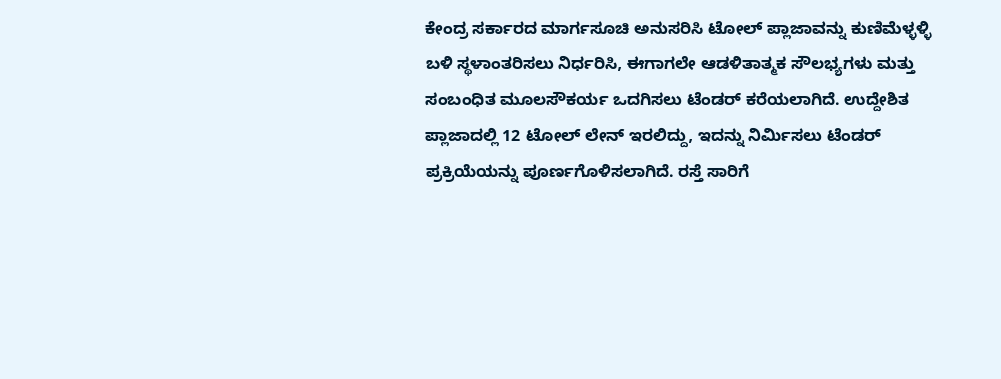ಕೇಂದ್ರ ಸರ್ಕಾರದ ಮಾರ್ಗಸೂಚಿ ಅನುಸರಿಸಿ ಟೋಲ್ ಪ್ಲಾಜಾವನ್ನು ಕುಣಿಮೆಳ್ಳಳ್ಳಿ ಬಳಿ ಸ್ಥಳಾಂತರಿಸಲು ನಿರ್ಧರಿಸಿ, ಈಗಾಗಲೇ ಆಡಳಿತಾತ್ಮಕ ಸೌಲಭ್ಯಗಳು ಮತ್ತು ಸಂಬಂಧಿತ ಮೂಲಸೌಕರ್ಯ ಒದಗಿಸಲು ಟೆಂಡರ್‌ ಕರೆಯಲಾಗಿದೆ. ಉದ್ದೇಶಿತ ಪ್ಲಾಜಾದಲ್ಲಿ 12 ಟೋಲ್‌ ಲೇನ್ ಇರಲಿದ್ದು, ಇದನ್ನು ನಿರ್ಮಿಸಲು ಟೆಂಡರ್ ಪ್ರಕ್ರಿಯೆಯನ್ನು ಪೂರ್ಣಗೊಳಿಸಲಾಗಿದೆ. ರಸ್ತೆ ಸಾರಿಗೆ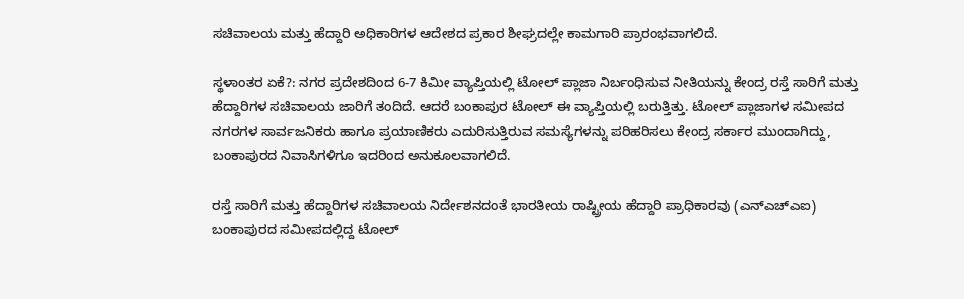ಸಚಿವಾಲಯ ಮತ್ತು ಹೆದ್ದಾರಿ ಅಧಿಕಾರಿಗಳ ಆದೇಶದ ಪ್ರಕಾರ ಶೀಘ್ರದಲ್ಲೇ ಕಾಮಗಾರಿ ಪ್ರಾರಂಭವಾಗಲಿದೆ.

ಸ್ಥಳಾಂತರ ಏಕೆ?: ನಗರ ಪ್ರದೇಶದಿಂದ 6-7 ಕಿಮೀ ವ್ಯಾಪ್ತಿಯಲ್ಲಿ ಟೋಲ್ ಪ್ಲಾಜಾ ನಿರ್ಬಂಧಿಸುವ ನೀತಿಯನ್ನು ಕೇಂದ್ರ ರಸ್ತೆ ಸಾರಿಗೆ ಮತ್ತು ಹೆದ್ದಾರಿಗಳ ಸಚಿವಾಲಯ ಜಾರಿಗೆ ತಂದಿದೆ. ಆದರೆ ಬಂಕಾಪುರ ಟೋಲ್‌ ಈ ವ್ಯಾಪ್ತಿಯಲ್ಲಿ ಬರುತ್ತಿತ್ತು. ಟೋಲ್ ಪ್ಲಾಜಾಗಳ ಸಮೀಪದ ನಗರಗಳ ಸಾರ್ವಜನಿಕರು ಹಾಗೂ ಪ್ರಯಾಣಿಕರು ಎದುರಿಸುತ್ತಿರುವ ಸಮಸ್ಯೆಗಳನ್ನು ಪರಿಹರಿಸಲು ಕೇಂದ್ರ ಸರ್ಕಾರ ಮುಂದಾಗಿದ್ದು, ಬಂಕಾಪುರದ ನಿವಾಸಿಗಳಿಗೂ ಇದರಿಂದ ಅನುಕೂಲವಾಗಲಿದೆ.

ರಸ್ತೆ ಸಾರಿಗೆ ಮತ್ತು ಹೆದ್ದಾರಿಗಳ ಸಚಿವಾಲಯ ನಿರ್ದೇಶನದಂತೆ ಭಾರತೀಯ ರಾಷ್ಟ್ರೀಯ ಹೆದ್ದಾರಿ ಪ್ರಾಧಿಕಾರವು (ಎನ್‌ಎಚ್‌ಎಐ) ಬಂಕಾಪುರದ ಸಮೀಪದಲ್ಲಿದ್ದ ಟೋಲ್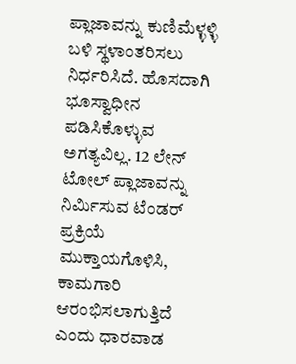ಪ್ಲಾಜಾವನ್ನು ಕುಣಿಮೆಳ್ಳಳ್ಳಿ ಬಳಿ ಸ್ಥಳಾಂತರಿಸಲು ನಿರ್ಧರಿಸಿದೆ. ಹೊಸದಾಗಿ ಭೂಸ್ವಾಧೀನ ಪಡಿಸಿಕೊಳ್ಳುವ ಅಗತ್ಯವಿಲ್ಲ. 12 ಲೇನ್ ಟೋಲ್ ಪ್ಲಾಜಾವನ್ನು ನಿರ್ಮಿಸುವ ಟೆಂಡರ್ ಪ್ರಕ್ರಿಯೆ ಮುಕ್ತಾಯಗೊಳಿಸಿ, ಕಾಮಗಾರಿ ಆರಂಭಿಸಲಾಗುತ್ತಿದೆ ಎಂದು ಧಾರವಾಡ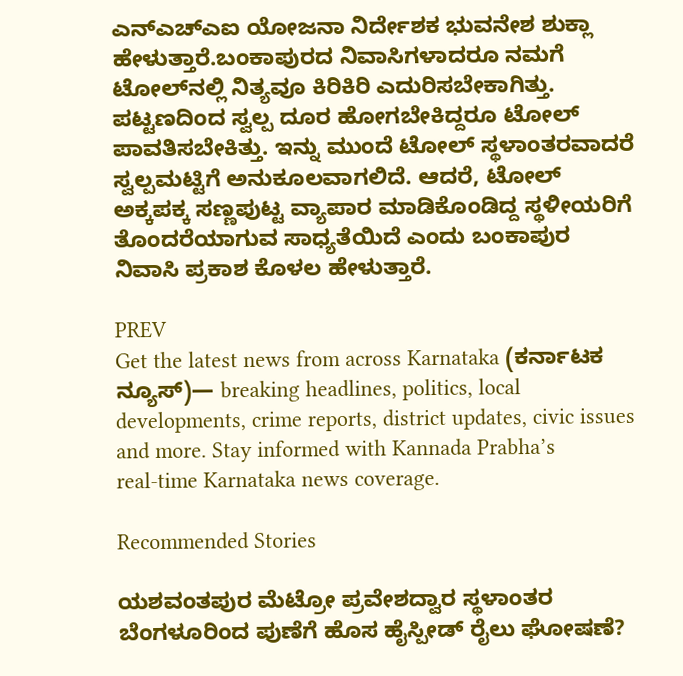ಎನ್‌ಎಚ್‌ಎಐ ಯೋಜನಾ ನಿರ್ದೇಶಕ ಭುವನೇಶ ಶುಕ್ಲಾ ಹೇಳುತ್ತಾರೆ.ಬಂಕಾಪುರದ ನಿವಾಸಿಗಳಾದರೂ ನಮಗೆ ಟೋಲ್‌ನಲ್ಲಿ ನಿತ್ಯವೂ ಕಿರಿಕಿರಿ ಎದುರಿಸಬೇಕಾಗಿತ್ತು. ಪಟ್ಟಣದಿಂದ ಸ್ವಲ್ಪ ದೂರ ಹೋಗಬೇಕಿದ್ದರೂ ಟೋಲ್‌ ಪಾವತಿಸಬೇಕಿತ್ತು. ಇನ್ನು ಮುಂದೆ ಟೋಲ್‌ ಸ್ಥಳಾಂತರವಾದರೆ ಸ್ವಲ್ಪಮಟ್ಟಿಗೆ ಅನುಕೂಲವಾಗಲಿದೆ. ಆದರೆ, ಟೋಲ್‌ ಅಕ್ಕಪಕ್ಕ ಸಣ್ಣಪುಟ್ಟ ವ್ಯಾಪಾರ ಮಾಡಿಕೊಂಡಿದ್ದ ಸ್ಥಳೀಯರಿಗೆ ತೊಂದರೆಯಾಗುವ ಸಾಧ್ಯತೆಯಿದೆ ಎಂದು ಬಂಕಾಪುರ ನಿವಾಸಿ ಪ್ರಕಾಶ ಕೊಳಲ ಹೇಳುತ್ತಾರೆ.

PREV
Get the latest news from across Karnataka (ಕರ್ನಾಟಕ ನ್ಯೂಸ್)— breaking headlines, politics, local developments, crime reports, district updates, civic issues and more. Stay informed with Kannada Prabha’s real‑time Karnataka news coverage.

Recommended Stories

ಯಶವಂತಪುರ ಮೆಟ್ರೋ ಪ್ರವೇಶದ್ವಾರ ಸ್ಥಳಾಂತರ
ಬೆಂಗಳೂರಿಂದ ಪುಣೆಗೆ ಹೊಸ ಹೈಸ್ಪೀಡ್‌ ರೈಲು ಘೋಷಣೆ?